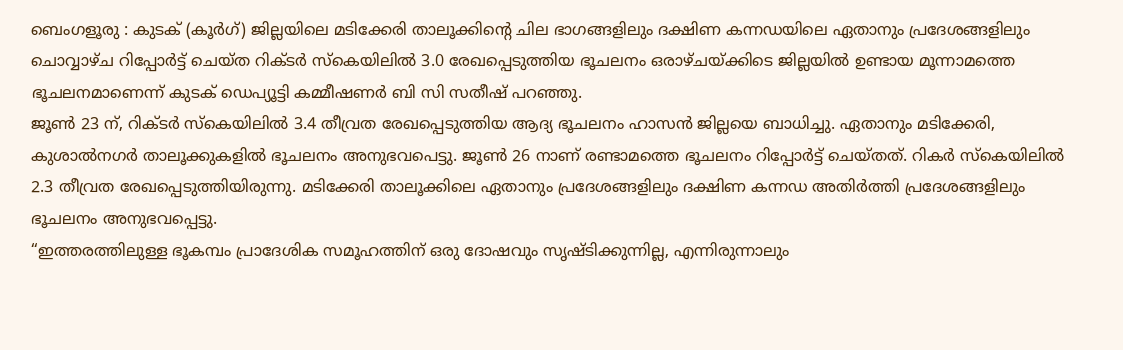ബെംഗളൂരു : കുടക് (കൂർഗ്) ജില്ലയിലെ മടിക്കേരി താലൂക്കിന്റെ ചില ഭാഗങ്ങളിലും ദക്ഷിണ കന്നഡയിലെ ഏതാനും പ്രദേശങ്ങളിലും ചൊവ്വാഴ്ച റിപ്പോർട്ട് ചെയ്ത റിക്ടർ സ്കെയിലിൽ 3.0 രേഖപ്പെടുത്തിയ ഭൂചലനം ഒരാഴ്ചയ്ക്കിടെ ജില്ലയിൽ ഉണ്ടായ മൂന്നാമത്തെ ഭൂചലനമാണെന്ന് കുടക് ഡെപ്യൂട്ടി കമ്മീഷണർ ബി സി സതീഷ് പറഞ്ഞു.
ജൂൺ 23 ന്, റിക്ടർ സ്കെയിലിൽ 3.4 തീവ്രത രേഖപ്പെടുത്തിയ ആദ്യ ഭൂചലനം ഹാസൻ ജില്ലയെ ബാധിച്ചു. ഏതാനും മടിക്കേരി, കുശാൽനഗർ താലൂക്കുകളിൽ ഭൂചലനം അനുഭവപെട്ടു. ജൂൺ 26 നാണ് രണ്ടാമത്തെ ഭൂചലനം റിപ്പോർട്ട് ചെയ്തത്. റികർ സ്കെയിലിൽ 2.3 തീവ്രത രേഖപ്പെടുത്തിയിരുന്നു. മടിക്കേരി താലൂക്കിലെ ഏതാനും പ്രദേശങ്ങളിലും ദക്ഷിണ കന്നഡ അതിർത്തി പ്രദേശങ്ങളിലും ഭൂചലനം അനുഭവപ്പെട്ടു.
“ഇത്തരത്തിലുള്ള ഭൂകമ്പം പ്രാദേശിക സമൂഹത്തിന് ഒരു ദോഷവും സൃഷ്ടിക്കുന്നില്ല, എന്നിരുന്നാലും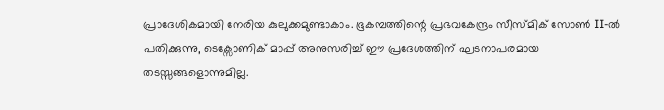പ്രാദേശികമായി നേരിയ കുലുക്കമുണ്ടാകാം. ഭൂകമ്പത്തിന്റെ പ്രഭവകേന്ദ്രം സീസ്മിക് സോൺ II-ൽ പതിക്കുന്നു, ടെക്സോണിക് മാപ്പ് അനുസരിച്ച് ഈ പ്രദേശത്തിന് ഘടനാപരമായ തടസ്സങ്ങളൊന്നുമില്ല.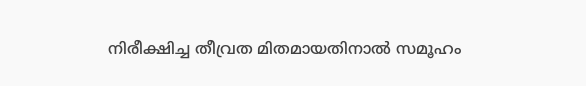നിരീക്ഷിച്ച തീവ്രത മിതമായതിനാൽ സമൂഹം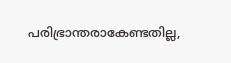പരിഭ്രാന്തരാകേണ്ടതില്ല,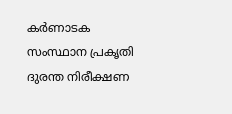കർണാടക സംസ്ഥാന പ്രകൃതി ദുരന്ത നിരീക്ഷണ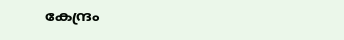കേന്ദ്രം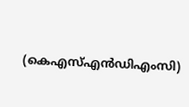(കെഎസ്എൻഡിഎംസി)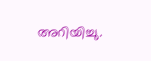അറിയിച്ചു.